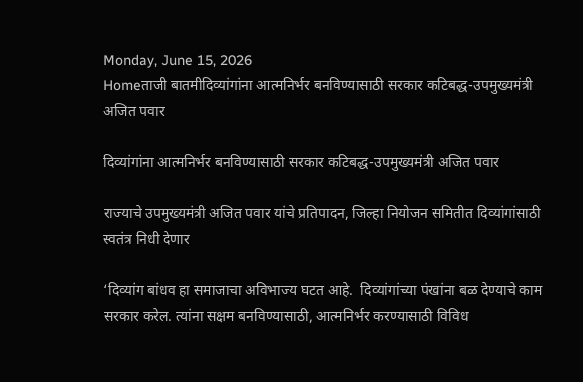Monday, June 15, 2026
Homeताजी बातमीदिव्यांगांना आत्मनिर्भर बनविण्यासाठी सरकार कटिबद्ध-उपमुख्यमंत्री अजित पवार

दिव्यांगांना आत्मनिर्भर बनविण्यासाठी सरकार कटिबद्ध-उपमुख्यमंत्री अजित पवार

राज्याचे उपमुख्यमंत्री अजित पवार यांचे प्रतिपादन, जिल्हा नियोजन समितीत दिव्यांगांसाठी स्वतंत्र निधी देणार

‘दिव्यांग बांधव हा समाजाचा अविभाज्य घटत आहे.  दिव्यांगांच्या पंखांना बळ देण्याचे काम सरकार करेल. त्यांना सक्षम बनविण्यासाठी, आत्मनिर्भर करण्यासाठी विविध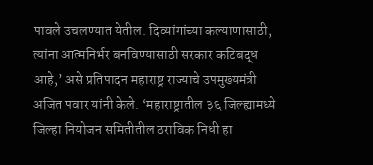पावले उचलण्यात येतील. दिव्यांगांच्या कल्याणासाठी, त्यांना आत्मनिर्भर बनविण्यासाठी सरकार कटिबद्ध आहे,’ असे प्रतिपादन महाराष्ट्र राज्याचे उपमुख्यमंत्री अजित पवार यांनी केले. ‘महाराष्ट्रातील ३६ जिल्ह्यामध्ये जिल्हा नियोजन समितीतील ठराविक निधी हा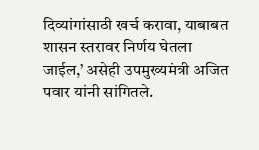दिव्यांगांसाठी खर्च करावा, याबाबत शासन स्तरावर निर्णय घेतला जाईल,’ असेही उपमुख्यमंत्री अजित पवार यांनी सांगितले.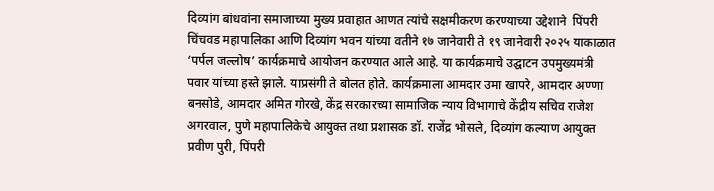दिव्‍यांग बांधवांना समाजाच्‍या मुख्‍य प्रवाहात आणत त्‍यांचे सक्षमीकरण करण्‍याच्‍या उद्देशाने  पिंपरी चिंचवड महापालिका आणि दिव्यांग भवन यांच्या वतीने १७ जानेवारी ते १९ जानेवारी २०२५ याकाळात  ‘पर्पल जल्‍लोष’ कार्यक्रमाचे आयोजन करण्यात आले आहे. या कार्यक्रमाचे उद्घाटन उपमुख्यमंत्री पवार यांच्या हस्ते झाले. याप्रसंगी ते बोलत होते. कार्यक्रमाला आमदार उमा खापरे, आमदार अण्णा बनसोडे, आमदार अमित गोरखे, केंद्र सरकारच्या सामाजिक न्याय विभागाचे केंद्रीय सचिव राजेश अगरवाल, पुणे महापालिकेचे आयुक्त तथा प्रशासक डॉ. राजेंद्र भोसले, दिव्यांग कल्याण आयुक्त प्रवीण पुरी, पिंपरी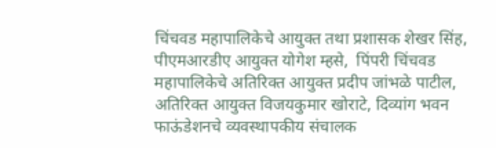चिंचवड महापालिकेचे आयुक्त तथा प्रशासक शेखर सिंह, पीएमआरडीए आयुक्त योगेश म्हसे,  पिंपरी चिंचवड महापालिकेचे अतिरिक्त आयुक्त प्रदीप जांभळे पाटील, अतिरिक्त आयुक्त विजयकुमार खोराटे, दिव्यांग भवन फाऊंडेशनचे व्यवस्थापकीय संचालक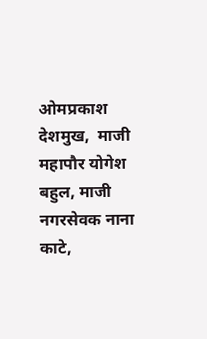ओमप्रकाश देशमुख,  माजी महापौर योगेश बहुल, माजी नगरसेवक नाना काटे,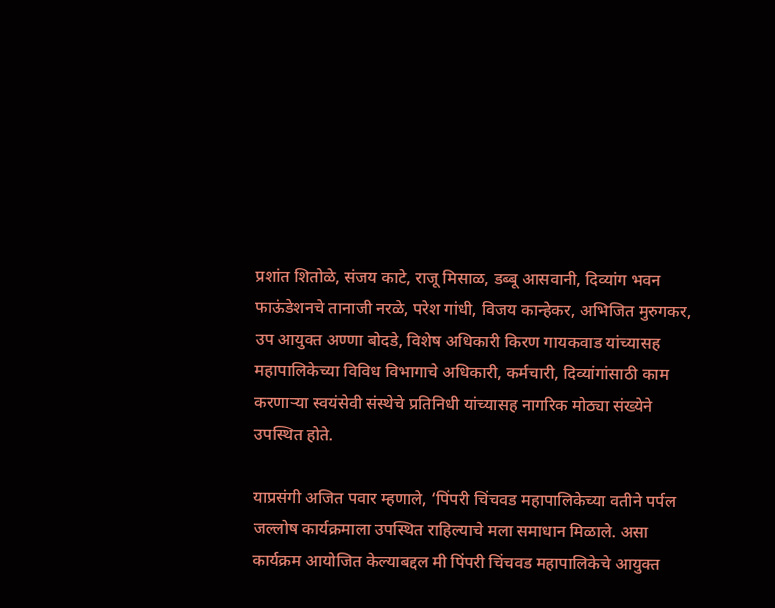प्रशांत शितोळे, संजय काटे, राजू मिसाळ, डब्बू आसवानी, दिव्यांग भवन फाऊंडेशनचे तानाजी नरळे, परेश गांधी, विजय कान्हेकर, अभिजित मुरुगकर, उप आयुक्त अण्णा बोदडे, विशेष अधिकारी किरण गायकवाड यांच्यासह महापालिकेच्या विविध विभागाचे अधिकारी, कर्मचारी, दिव्यांगांसाठी काम करणाऱ्या स्वयंसेवी संस्थेचे प्रतिनिधी यांच्यासह नागरिक मोठ्या संख्येने उपस्थित होते.

याप्रसंगी अजित पवार म्हणाले, ‘पिंपरी चिंचवड महापालिकेच्या वतीने पर्पल जल्लोष कार्यक्रमाला उपस्थित राहिल्याचे मला समाधान मिळाले. असा कार्यक्रम आयोजित केल्याबद्दल मी पिंपरी चिंचवड महापालिकेचे आयुक्त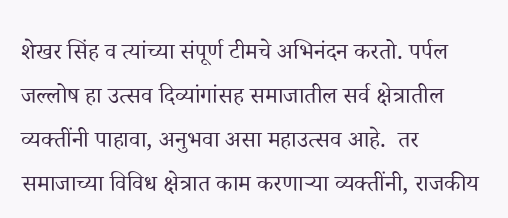शेखर सिंह व त्यांच्या संपूर्ण टीमचे अभिनंदन करतो. पर्पल जल्लोष हा उत्सव दिव्यांगांसह समाजातील सर्व क्षेत्रातील व्यक्तींनी पाहावा, अनुभवा असा महाउत्सव आहे.  तर समाजाच्या विविध क्षेत्रात काम करणाऱ्या व्यक्तींनी, राजकीय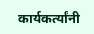कार्यकर्त्यांनी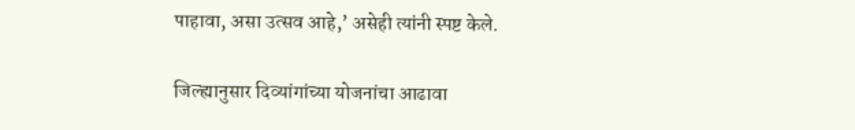पाहावा, असा उत्सव आहे,’ असेही त्यांनी स्पष्ट केले.

जिल्ह्यानुसार दिव्यांगांच्या योजनांचा आढावा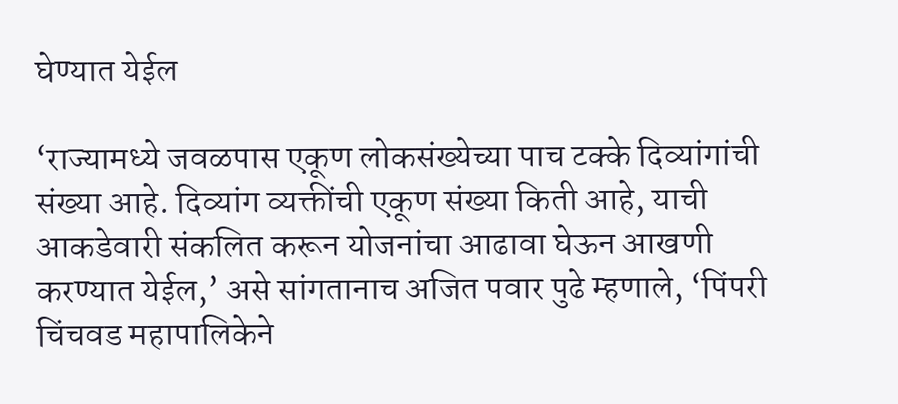घेण्यात येईल

‘राज्यामध्ये जवळपास एकूण लोकसंख्येच्या पाच टक्के दिव्यांगांची संख्या आहे. दिव्यांग व्यक्तींची एकूण संख्या किती आहे, याची आकडेवारी संकलित करून योजनांचा आढावा घेऊन आखणी करण्यात येईल,’ असे सांगतानाच अजित पवार पुढे म्हणाले, ‘पिंपरी चिंचवड महापालिकेने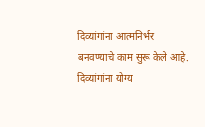दिव्यांगांना आत्मनिर्भर बनवण्याचे काम सुरू केले आहे. दिव्यांगांना योग्य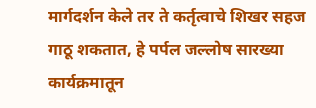मार्गदर्शन केले तर ते कर्तृत्वाचे शिखर सहज गाठू शकतात, हे पर्पल जल्लोष सारख्या कार्यक्रमातून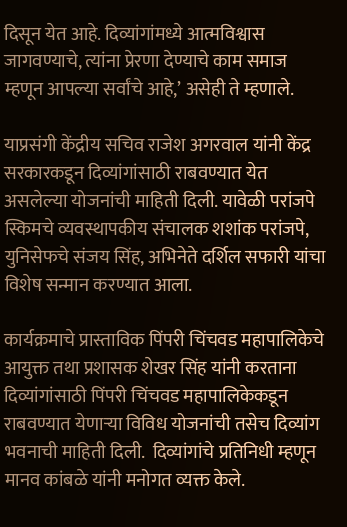दिसून येत आहे. दिव्यांगांमध्ये आत्मविश्वास जागवण्याचे, त्यांना प्रेरणा देण्याचे काम समाज म्हणून आपल्या सर्वांचे आहे,’ असेही ते म्हणाले.

याप्रसंगी केंद्रीय सचिव राजेश अगरवाल यांनी केंद्र सरकारकडून दिव्यांगांसाठी राबवण्यात येत असलेल्या योजनांची माहिती दिली. यावेळी परांजपे स्किमचे व्यवस्थापकीय संचालक शशांक परांजपे, युनिसेफचे संजय सिंह, अभिनेते दर्शिल सफारी यांचा विशेष सन्मान करण्यात आला.

कार्यक्रमाचे प्रास्ताविक पिंपरी चिंचवड महापालिकेचे आयुक्त तथा प्रशासक शेखर सिंह यांनी करताना दिव्यांगांसाठी पिंपरी चिंचवड महापालिकेकडून राबवण्यात येणाऱ्या विविध योजनांची तसेच दिव्यांग भवनाची माहिती दिली.  दिव्यांगांचे प्रतिनिधी म्हणून मानव कांबळे यांनी मनोगत व्यक्त केले.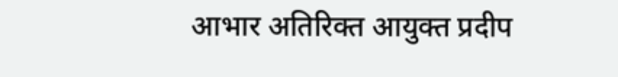आभार अतिरिक्त आयुक्त प्रदीप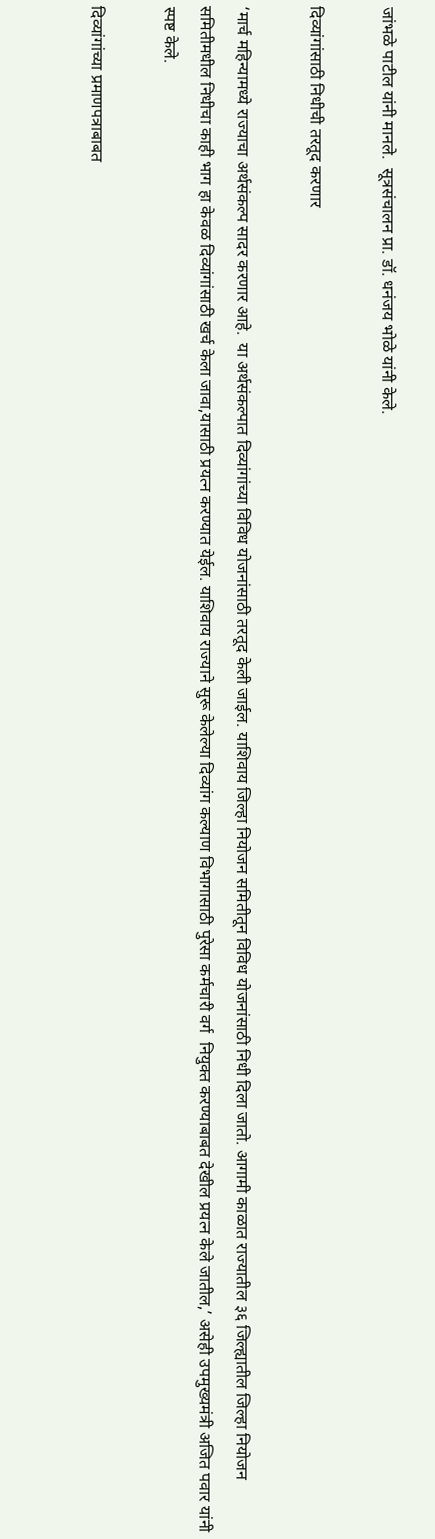जांभळे पाटील यांनी मानले.  सूत्रसंचालन प्रा. डॉ. धनंजय भोळे यांनी केले.

दिव्यांगांसाठी निधीची तरतूद करणार

‘मार्च महिन्यामध्ये राज्याचा अर्थसंकल्प सादर करणार आहे.  या अर्थसंकल्पात दिव्यांगांच्या विविध योजनांसाठी तरतूद केली जाईल. याशिवाय जिल्हा नियोजन समितीतून विविध योजनांसाठी निधी दिला जातो. आगामी काळात राज्यातील ३६ जिल्ह्यातील जिल्हा नियोजन समितीमधील निधीचा काही भाग हा केवळ दिव्यांगांसाठी खर्च केला जावा,यासाठी प्रयत्न करण्यात येईल. याशिवाय राज्याने सुरू केलेल्या दिव्यांग कल्याण विभागासाठी पुरेसा कर्मचारी वर्ग  नियुक्त करण्याबाबत देखील प्रयत्न केले जातील,’ असेही उपमुख्यमंत्री अजित पवार यांनी स्पष्ट केले.

दिव्यांगांच्या प्रमाणपत्राबाबत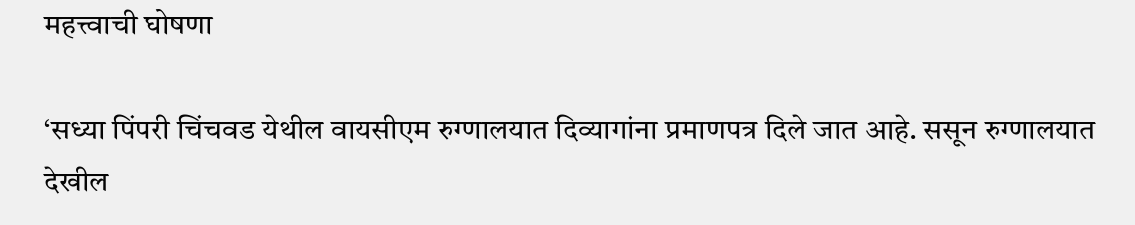महत्त्वाची घोषणा

‘सध्या पिंपरी चिंचवड येथील वायसीएम रुग्णालयात दिव्यागांना प्रमाणपत्र दिले जात आहे. ससून रुग्णालयात देखील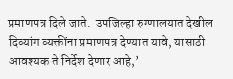प्रमाणपत्र दिले जाते.  उपजिल्हा रुग्णालयात देखील दिव्यांग व्यक्तींना प्रमाणपत्र देण्यात यावे, यासाठी आवश्यक ते निर्देश देणार आहे,’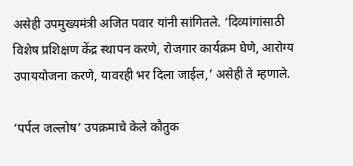असेही उपमुख्यमंत्री अजित पवार यांनी सांगितले. ‘दिव्यांगांसाठी विशेष प्रशिक्षण केंद्र स्थापन करणे, रोजगार कार्यक्रम घेणे, आरोग्य उपाययोजना करणे, यावरही भर दिला जाईल,’ असेही ते म्हणाले.

‘पर्पल जल्लोष’ उपक्रमाचे केले कौतुक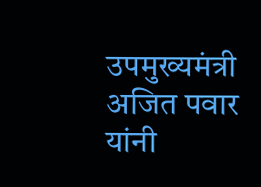उपमुख्यमंत्री अजित पवार यांनी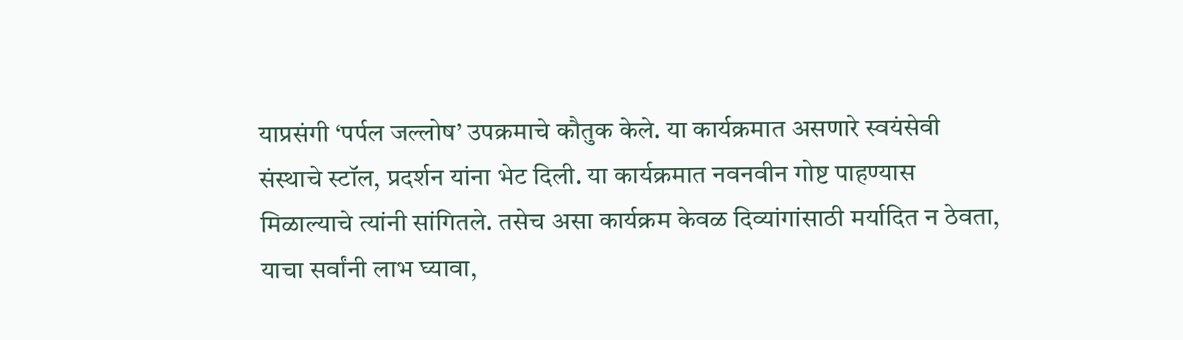याप्रसंगी ‘पर्पल जल्लोष’ उपक्रमाचे कौतुक केले. या कार्यक्रमात असणारे स्वयंसेवी संस्थाचे स्टॉल, प्रदर्शन यांना भेट दिली. या कार्यक्रमात नवनवीन गोष्ट पाहण्यास मिळाल्याचे त्यांनी सांगितले. तसेच असा कार्यक्रम केवळ दिव्यांगांसाठी मर्यादित न ठेवता, याचा सर्वांनी लाभ घ्यावा,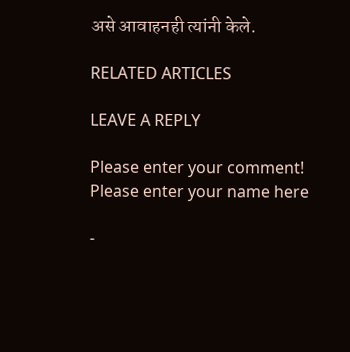असे आवाहनही त्यांनी केले.

RELATED ARTICLES

LEAVE A REPLY

Please enter your comment!
Please enter your name here

-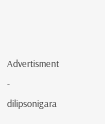Advertisment -
dilipsonigara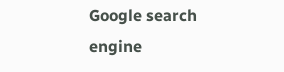Google search engine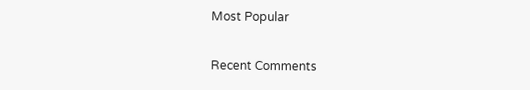Most Popular

Recent Comments